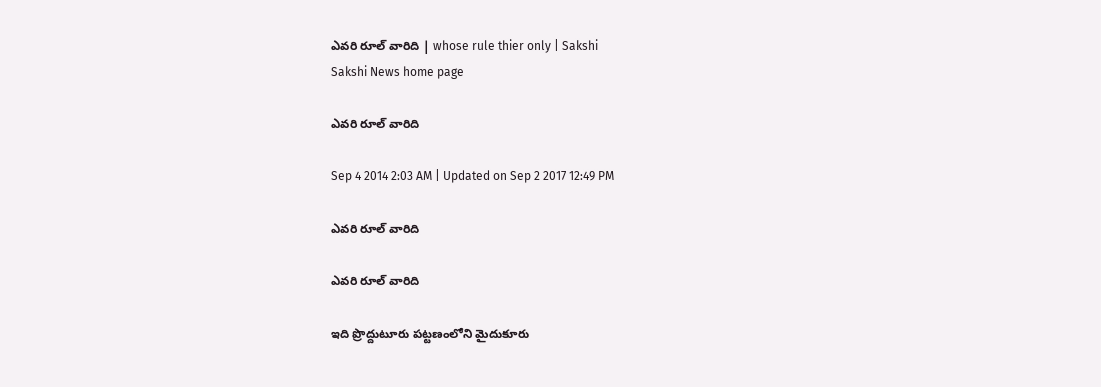ఎవరి రూల్ వారిది | whose rule thier only | Sakshi
Sakshi News home page

ఎవరి రూల్ వారిది

Sep 4 2014 2:03 AM | Updated on Sep 2 2017 12:49 PM

ఎవరి రూల్ వారిది

ఎవరి రూల్ వారిది

ఇది ప్రొద్దుటూరు పట్టణంలోని మైదుకూరు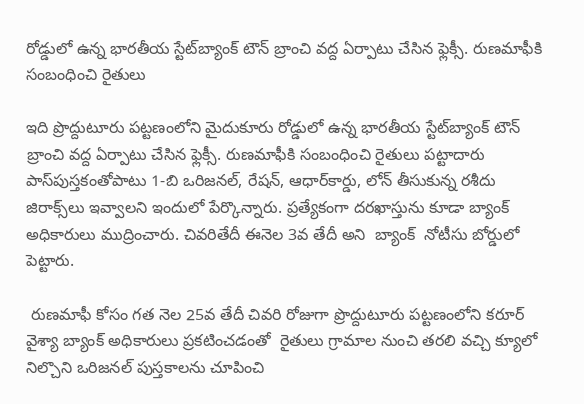రోడ్డులో ఉన్న భారతీయ స్టేట్‌బ్యాంక్ టౌన్ బ్రాంచి వద్ద ఏర్పాటు చేసిన ఫ్లెక్సీ. రుణమాఫీకి సంబంధించి రైతులు

ఇది ప్రొద్దుటూరు పట్టణంలోని మైదుకూరు రోడ్డులో ఉన్న భారతీయ స్టేట్‌బ్యాంక్ టౌన్ బ్రాంచి వద్ద ఏర్పాటు చేసిన ఫ్లెక్సీ. రుణమాఫీకి సంబంధించి రైతులు పట్టాదారు పాస్‌పుస్తకంతోపాటు 1-బి ఒరిజనల్, రేషన్, ఆధార్‌కార్డు, లోన్ తీసుకున్న రశీదు జిరాక్స్‌లు ఇవ్వాలని ఇందులో పేర్కొన్నారు. ప్రత్యేకంగా దరఖాస్తును కూడా బ్యాంక్ అధికారులు ముద్రించారు. చివరితేదీ ఈనెల 3వ తేదీ అని  బ్యాంక్  నోటీసు బోర్డులో పెట్టారు.

 రుణమాఫీ కోసం గత నెల 25వ తేదీ చివరి రోజుగా ప్రొద్దుటూరు పట్టణంలోని కరూర్ వైశ్యా బ్యాంక్ అధికారులు ప్రకటించడంతో  రైతులు గ్రామాల నుంచి తరలి వచ్చి క్యూలో నిల్చొని ఒరిజనల్ పుస్తకాలను చూపించి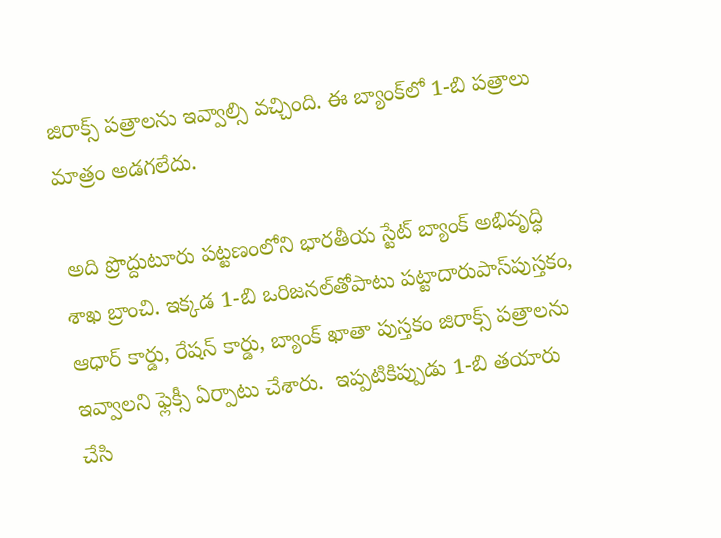జిరాక్స్ పత్రాలను ఇవ్వాల్సి వచ్చింది. ఈ బ్యాంక్‌లో 1-బి పత్రాలు మాత్రం అడగలేదు.

 అది ప్రొద్దుటూరు పట్టణంలోని భారతీయ స్టేట్ బ్యాంక్ అభివృద్ధి శాఖ బ్రాంచి. ఇక్కడ 1-బి ఒరిజనల్‌తోపాటు పట్టాదారుపాస్‌పుస్తకం, ఆధార్ కార్డు, రేషన్ కార్డు, బ్యాంక్ ఖాతా పుస్తకం జిరాక్స్ పత్రాలను ఇవ్వాలని ఫ్లెక్సీ ఏర్పాటు చేశారు.  ఇప్పటికిప్పుడు 1-బి తయారు చేసి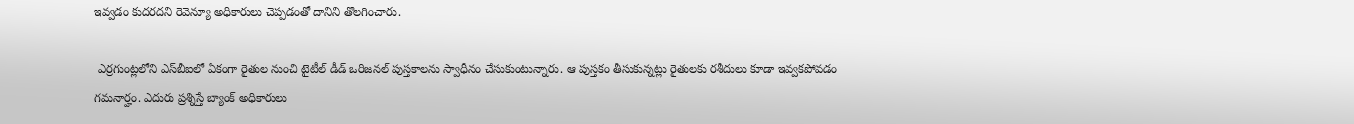ఇవ్వడం కుదరదని రెవెన్యూ అధికారులు చెప్పడంతో దానిని తొలగించారు.

 ఎర్రగుంట్లలోని ఎస్‌బీఐలో ఏకంగా రైతుల నుంచి టైటీల్ డీడ్ ఒరిజనల్ పుస్తకాలను స్వాధీనం చేసుకుంటున్నారు. ఆ పుస్తకం తీసుకున్నట్లు రైతులకు రశీదులు కూడా ఇవ్వకపోవడం గమనార్హం. ఎదురు ప్రశ్నిస్తే బ్యాంక్ అధికారులు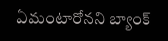ఏమంటారోనని బ్యాంక్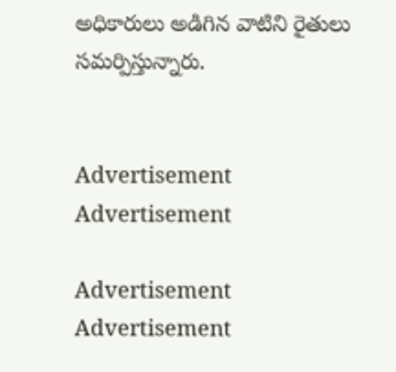అధికారులు అడిగిన వాటిని రైతులు సమర్పిస్తున్నారు.


Advertisement
Advertisement

Advertisement
Advertisement